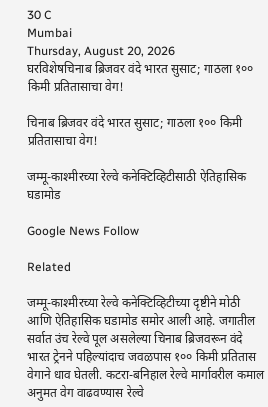30 C
Mumbai
Thursday, August 20, 2026
घरविशेषचिनाब ब्रिजवर वंदे भारत सुसाट; गाठला १०० किमी प्रतितासाचा वेग!

चिनाब ब्रिजवर वंदे भारत सुसाट; गाठला १०० किमी प्रतितासाचा वेग!

जम्मू-काश्मीरच्या रेल्वे कनेक्टिव्हिटीसाठी ऐतिहासिक घडामोड

Google News Follow

Related

जम्मू-काश्मीरच्या रेल्वे कनेक्टिव्हिटीच्या दृष्टीने मोठी आणि ऐतिहासिक घडामोड समोर आली आहे. जगातील सर्वात उंच रेल्वे पूल असलेल्या चिनाब ब्रिजवरून वंदे भारत ट्रेनने पहिल्यांदाच जवळपास १०० किमी प्रतितास वेगाने धाव घेतली. कटरा-बनिहाल रेल्वे मार्गावरील कमाल अनुमत वेग वाढवण्यास रेल्वे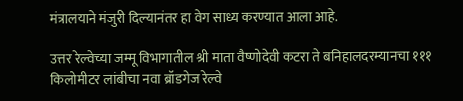मंत्रालयाने मंजुरी दिल्यानंतर हा वेग साध्य करण्यात आला आहे.

उत्तर रेल्वेच्या जम्मू विभागातील श्री माता वैष्णोदेवी कटरा ते बनिहालदरम्यानचा १११ किलोमीटर लांबीचा नवा ब्रॉडगेज रेल्वे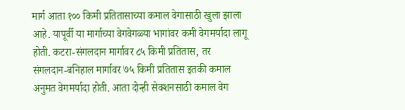मार्ग आता १०० किमी प्रतितासाच्या कमाल वेगासाठी खुला झाला आहे. यापूर्वी या मार्गाच्या वेगवेगळ्या भागांवर कमी वेगमर्यादा लागू होती. कटरा-संगलदान मार्गावर ८५ किमी प्रतितास, तर संगलदान-बनिहाल मार्गावर ७५ किमी प्रतितास इतकी कमाल अनुमत वेगमर्यादा होती. आता दोन्ही सेक्शनसाठी कमाल वेग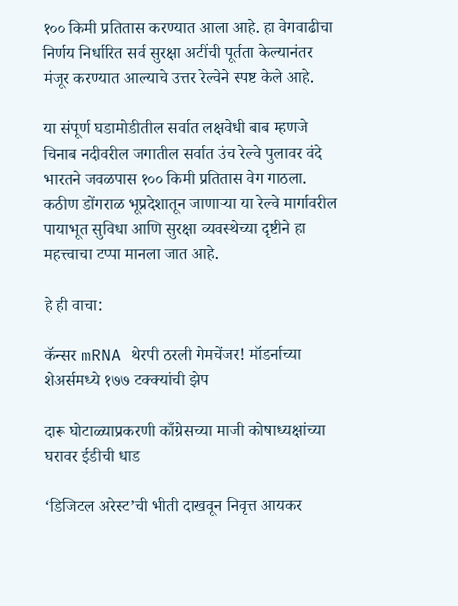१०० किमी प्रतितास करण्यात आला आहे. हा वेगवाढीचा निर्णय निर्धारित सर्व सुरक्षा अटींची पूर्तता केल्यानंतर मंजूर करण्यात आल्याचे उत्तर रेल्वेने स्पष्ट केले आहे.

या संपूर्ण घडामोडीतील सर्वात लक्षवेधी बाब म्हणजे चिनाब नदीवरील जगातील सर्वात उंच रेल्वे पुलावर वंदे भारतने जवळपास १०० किमी प्रतितास वेग गाठला. कठीण डोंगराळ भूप्रदेशातून जाणाऱ्या या रेल्वे मार्गावरील पायाभूत सुविधा आणि सुरक्षा व्यवस्थेच्या दृष्टीने हा महत्त्वाचा टप्पा मानला जात आहे.

हे ही वाचा:

कॅन्सर mRNA थेरपी ठरली गेमचेंजर! मॉडर्नाच्या शेअर्समध्ये १७७ टक्क्यांची झेप

दारू घोटाळ्याप्रकरणी काँग्रेसच्या माजी कोषाध्यक्षांच्या घरावर ईडीची धाड

‘डिजिटल अरेस्ट’ची भीती दाखवून निवृत्त आयकर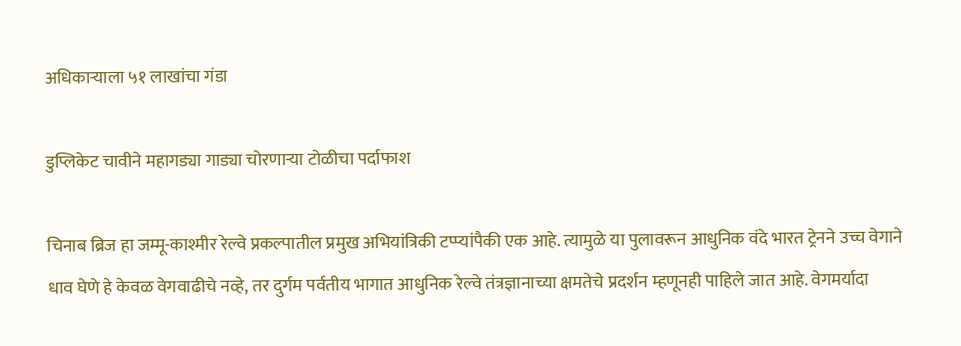अधिकाऱ्याला ५१ लाखांचा गंडा

डुप्लिकेट चावीने महागड्या गाड्या चोरणाऱ्या टोळीचा पर्दाफाश

चिनाब ब्रिज हा जम्मू-काश्मीर रेल्वे प्रकल्पातील प्रमुख अभियांत्रिकी टप्प्यांपैकी एक आहे. त्यामुळे या पुलावरून आधुनिक वंदे भारत ट्रेनने उच्च वेगाने धाव घेणे हे केवळ वेगवाढीचे नव्हे, तर दुर्गम पर्वतीय भागात आधुनिक रेल्वे तंत्रज्ञानाच्या क्षमतेचे प्रदर्शन म्हणूनही पाहिले जात आहे. वेगमर्यादा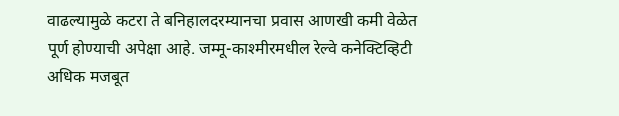वाढल्यामुळे कटरा ते बनिहालदरम्यानचा प्रवास आणखी कमी वेळेत पूर्ण होण्याची अपेक्षा आहे. जम्मू-काश्मीरमधील रेल्वे कनेक्टिव्हिटी अधिक मजबूत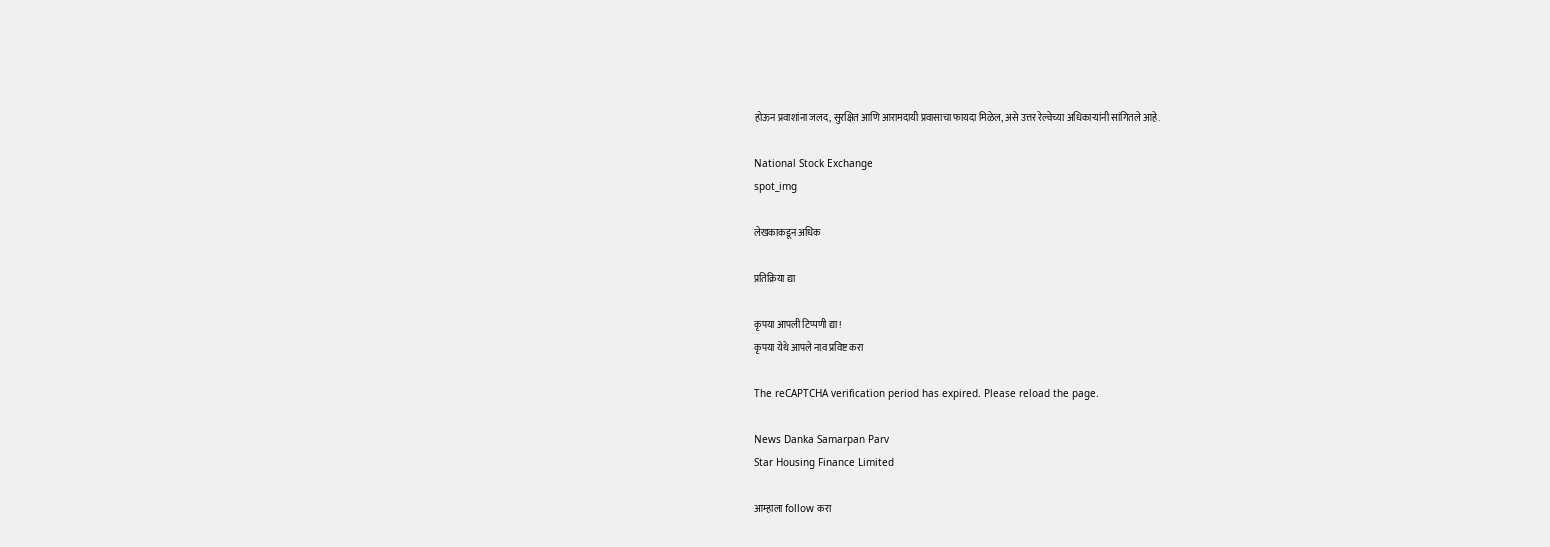होऊन प्रवाशांना जलद, सुरक्षित आणि आरामदायी प्रवासाचा फायदा मिळेल, असे उत्तर रेल्वेच्या अधिकाऱ्यांनी सांगितले आहे.

National Stock Exchange
spot_img

लेखकाकडून अधिक

प्रतिक्रिया द्या

कृपया आपली टिप्पणी द्या!
कृपया येथे आपले नाव प्रविष्ट करा

The reCAPTCHA verification period has expired. Please reload the page.

News Danka Samarpan Parv
Star Housing Finance Limited

आम्हाला follow करा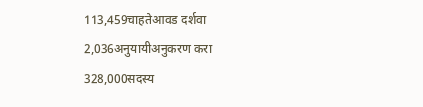113,459चाहतेआवड दर्शवा
2,036अनुयायीअनुकरण करा
328,000सदस्य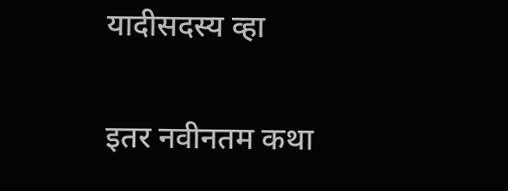यादीसदस्य व्हा

इतर नवीनतम कथा